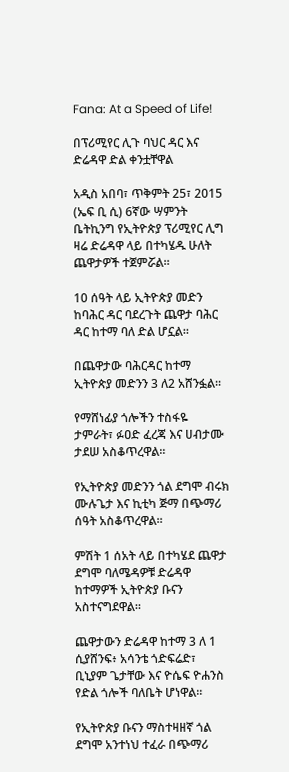Fana: At a Speed of Life!

በፕሪሚየር ሊጉ ባህር ዳር እና ድሬዳዋ ድል ቀንቷቸዋል

አዲስ አበባ፣ ጥቅምት 25፣ 2015 (ኤፍ ቢ ሲ) 6ኛው ሣምንት ቤትኪንግ የኢትዮጵያ ፕሪሚየር ሊግ ዛሬ ድሬዳዋ ላይ በተካሄዱ ሁለት ጨዋታዎች ተጀምሯል።

10 ሰዓት ላይ ኢትዮጵያ መድን ከባሕር ዳር ባደረጉት ጨዋታ ባሕር ዳር ከተማ ባለ ድል ሆኗል።

በጨዋታው ባሕርዳር ከተማ ኢትዮጵያ መድንን 3 ለ2 አሸንፏል፡፡

የማሸነፊያ ጎሎችን ተስፋዬ ታምራት፣ ፉዐድ ፈረጃ እና ሀብታሙ ታደሠ አስቆጥረዋል፡፡

የኢትዮጵያ መድንን ጎል ደግሞ ብሩክ ሙሉጌታ እና ኪቲካ ጅማ በጭማሪ ሰዓት አስቆጥረዋል፡፡

ምሽት 1 ሰአት ላይ በተካሄደ ጨዋታ ደግሞ ባለሜዳዎቹ ድሬዳዋ ከተማዎች ኢትዮጵያ ቡናን አስተናግደዋል።

ጨዋታውን ድሬዳዋ ከተማ 3 ለ 1 ሲያሸንፍ፥ አሳንቴ ጎድፍሬድ፣ ቢኒያም ጌታቸው እና ዮሴፍ ዮሐንስ የድል ጎሎች ባለቤት ሆነዋል።

የኢትዮጵያ ቡናን ማስተዛዘኛ ጎል ደግሞ አንተነህ ተፈራ በጭማሪ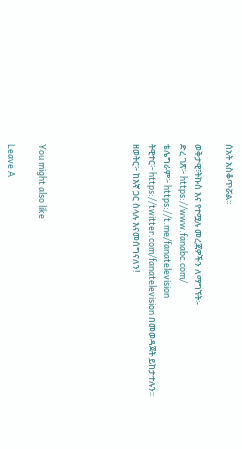ሰአት አስቆጥሯል።

ወቅታዊ፣ትኩስ እና የተሟሉ መረጃዎችን ለማግኘት፡-
ድረ ገጽ፦ https://www.fanabc.com/
ቴሌግራም፦ https://t.me/fanatelevision
ትዊተር፦ https://twitter.com/fanatelevision በመወዳጀት ይከታተሉን፡፡
ዘወትር፦ ከእኛ ጋር ስላሉ እናመሰግናለን!





You might also like

Leave A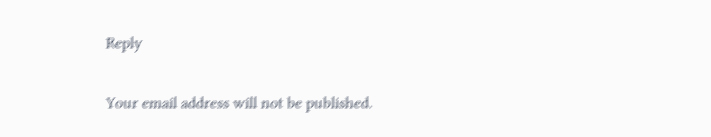Reply

Your email address will not be published.